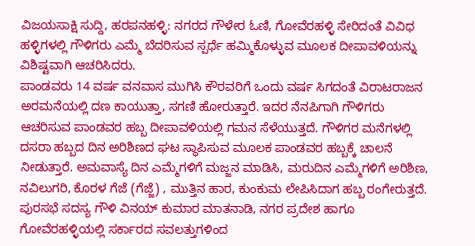ವಿಜಯಸಾಕ್ಷಿ ಸುದ್ದಿ, ಹರಪನಹಳ್ಳಿ: ನಗರದ ಗೌಳೇರ ಓಣಿ, ಗೋವೆರಹಳ್ಳಿ ಸೇರಿದಂತೆ ವಿವಿಧ ಹಳ್ಳಿಗಳಲ್ಲಿ ಗೌಳಿಗರು ಎಮ್ಮೆ ಬೆದರಿಸುವ ಸ್ಪರ್ಧೆ ಹಮ್ಮಿಕೊಳ್ಳುವ ಮೂಲಕ ದೀಪಾವಳಿಯನ್ನು ವಿಶಿಷ್ಟವಾಗಿ ಆಚರಿಸಿದರು.
ಪಾಂಡವರು 14 ವರ್ಷ ವನವಾಸ ಮುಗಿಸಿ ಕೌರವರಿಗೆ ಒಂದು ವರ್ಷ ಸಿಗದಂತೆ ವಿರಾಟರಾಜನ ಅರಮನೆಯಲ್ಲಿ ದಣ ಕಾಯುತ್ತಾ, ಸಗಣಿ ಹೋರುತ್ತಾರೆ. ಇದರ ನೆನಪಿಗಾಗಿ ಗೌಳಿಗರು ಆಚರಿಸುವ ಪಾಂಡವರ ಹಬ್ಬ ದೀಪಾವಳಿಯಲ್ಲಿ ಗಮನ ಸೆಳೆಯುತ್ತದೆ. ಗೌಳಿಗರ ಮನೆಗಳಲ್ಲಿ ದಸರಾ ಹಬ್ಬದ ದಿನ ಅರಿಶಿಣದ ಘಟ ಸ್ಥಾಪಿಸುವ ಮೂಲಕ ಪಾಂಡವರ ಹಬ್ಬಕ್ಕೆ ಚಾಲನೆ ನೀಡುತ್ತಾರೆ. ಅಮವಾಸ್ಯೆ ದಿನ ಎಮ್ಮೆಗಳಿಗೆ ಮಜ್ಜನ ಮಾಡಿಸಿ, ಮರುದಿನ ಎಮ್ಮೆಗಳಿಗೆ ಅರಿಶಿಣ, ನವಿಲುಗರಿ, ಕೊರಳ ಗೆಜೆ (ಗೆಜ್ಜೆ) , ಮುತ್ತಿನ ಹಾರ, ಕುಂಕುಮ ಲೇಪಿಸಿದಾಗ ಹಬ್ಬ ರಂಗೇರುತ್ತದೆ.
ಪುರಸಭೆ ಸದಸ್ಯ ಗೌಳಿ ವಿನಯ್ ಕುಮಾರ ಮಾತನಾಡಿ, ನಗರ ಪ್ರದೇಶ ಹಾಗೂ ಗೋವೆರಹಳ್ಳಿಯಲ್ಲಿ ಸರ್ಕಾರದ ಸವಲತ್ತುಗಳಿಂದ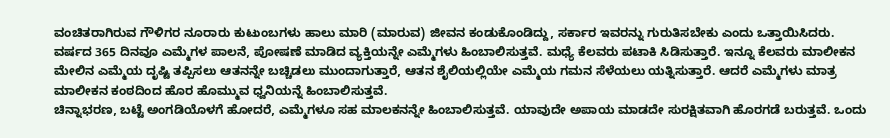ವಂಚಿತರಾಗಿರುವ ಗೌಳಿಗರ ನೂರಾರು ಕುಟುಂಬಗಳು ಹಾಲು ಮಾರಿ (ಮಾರುವ) ಜೀವನ ಕಂಡುಕೊಂಡಿದ್ದು, ಸರ್ಕಾರ ಇವರನ್ನು ಗುರುತಿಸಬೇಕು ಎಂದು ಒತ್ತಾಯಿಸಿದರು.
ವರ್ಷದ 365 ದಿನವೂ ಎಮ್ಮೆಗಳ ಪಾಲನೆ, ಪೋಷಣೆ ಮಾಡಿದ ವ್ಯಕ್ತಿಯನ್ನೇ ಎಮ್ಮೆಗಳು ಹಿಂಬಾಲಿಸುತ್ತವೆ. ಮಧ್ಯೆ ಕೆಲವರು ಪಟಾಕಿ ಸಿಡಿಸುತ್ತಾರೆ. ಇನ್ನೂ ಕೆಲವರು ಮಾಲೀಕನ ಮೇಲಿನ ಎಮ್ಮೆಯ ದೃಷ್ಟಿ ತಪ್ಪಿಸಲು ಆತನನ್ನೇ ಬಚ್ಚಿಡಲು ಮುಂದಾಗುತ್ತಾರೆ, ಆತನ ಶೈಲಿಯಲ್ಲಿಯೇ ಎಮ್ಮೆಯ ಗಮನ ಸೆಳೆಯಲು ಯತ್ನಿಸುತ್ತಾರೆ. ಆದರೆ ಎಮ್ಮೆಗಳು ಮಾತ್ರ ಮಾಲೀಕನ ಕಂಠದಿಂದ ಹೊರ ಹೊಮ್ಮುವ ಧ್ವನಿಯನ್ನೆ ಹಿಂಬಾಲಿಸುತ್ತವೆ.
ಚಿನ್ನಾಭರಣ, ಬಟ್ಟೆ ಅಂಗಡಿಯೊಳಗೆ ಹೋದರೆ, ಎಮ್ಮೆಗಳೂ ಸಹ ಮಾಲಕನನ್ನೇ ಹಿಂಬಾಲಿಸುತ್ತವೆ. ಯಾವುದೇ ಅಪಾಯ ಮಾಡದೇ ಸುರಕ್ಷಿತವಾಗಿ ಹೊರಗಡೆ ಬರುತ್ತವೆ. ಒಂದು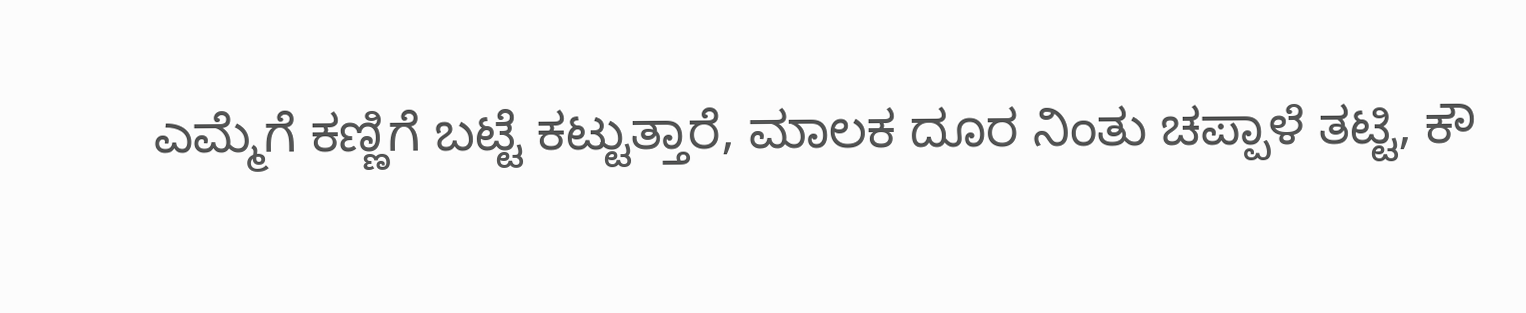ಎಮ್ಮೆಗೆ ಕಣ್ಣಿಗೆ ಬಟ್ಟೆ ಕಟ್ಟುತ್ತಾರೆ, ಮಾಲಕ ದೂರ ನಿಂತು ಚಪ್ಪಾಳೆ ತಟ್ಟಿ, ಕೌ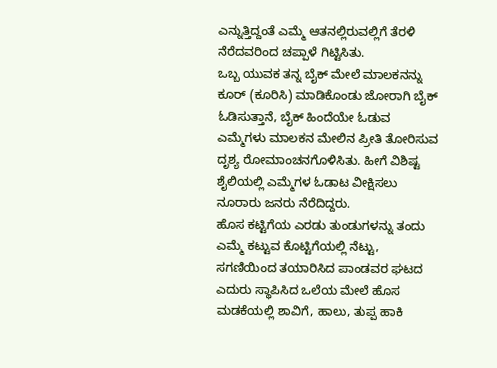ಎನ್ನುತ್ತಿದ್ದಂತೆ ಎಮ್ಮೆ ಆತನಲ್ಲಿರುವಲ್ಲಿಗೆ ತೆರಳಿ ನೆರೆದವರಿಂದ ಚಪ್ಪಾಳೆ ಗಿಟ್ಟಿಸಿತು.
ಒಬ್ಬ ಯುವಕ ತನ್ನ ಬೈಕ್ ಮೇಲೆ ಮಾಲಕನನ್ನು ಕೂರ್ (ಕೂರಿಸಿ) ಮಾಡಿಕೊಂಡು ಜೋರಾಗಿ ಬೈಕ್ ಓಡಿಸುತ್ತಾನೆ, ಬೈಕ್ ಹಿಂದೆಯೇ ಓಡುವ ಎಮ್ಮೆಗಳು ಮಾಲಕನ ಮೇಲಿನ ಪ್ರೀತಿ ತೋರಿಸುವ ದೃಶ್ಯ ರೋಮಾಂಚನಗೊಳಿಸಿತು. ಹೀಗೆ ವಿಶಿಷ್ಟ ಶೈಲಿಯಲ್ಲಿ ಎಮ್ಮೆಗಳ ಓಡಾಟ ವೀಕ್ಷಿಸಲು ನೂರಾರು ಜನರು ನೆರೆದಿದ್ದರು.
ಹೊಸ ಕಟ್ಟಿಗೆಯ ಎರಡು ತುಂಡುಗಳನ್ನು ತಂದು ಎಮ್ಮೆ ಕಟ್ಟುವ ಕೊಟ್ಟಿಗೆಯಲ್ಲಿ ನೆಟ್ಟು, ಸಗಣಿಯಿಂದ ತಯಾರಿಸಿದ ಪಾಂಡವರ ಘಟದ ಎದುರು ಸ್ಥಾಪಿಸಿದ ಒಲೆಯ ಮೇಲೆ ಹೊಸ ಮಡಕೆಯಲ್ಲಿ ಶಾವಿಗೆ, ಹಾಲು, ತುಪ್ಪ ಹಾಕಿ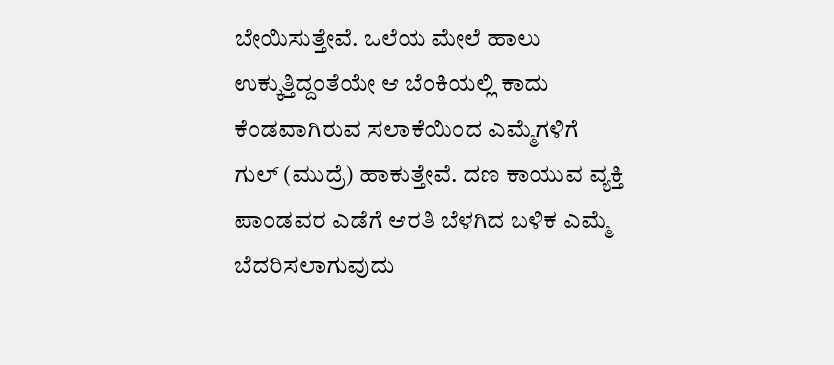ಬೇಯಿಸುತ್ತೇವೆ. ಒಲೆಯ ಮೇಲೆ ಹಾಲು ಉಕ್ಕುತ್ತಿದ್ದಂತೆಯೇ ಆ ಬೆಂಕಿಯಲ್ಲಿ ಕಾದು ಕೆಂಡವಾಗಿರುವ ಸಲಾಕೆಯಿಂದ ಎಮ್ಮೆಗಳಿಗೆ ಗುಲ್ (ಮುದ್ರೆ) ಹಾಕುತ್ತೇವೆ. ದಣ ಕಾಯುವ ವ್ಯಕ್ತಿ ಪಾಂಡವರ ಎಡೆಗೆ ಆರತಿ ಬೆಳಗಿದ ಬಳಿಕ ಎಮ್ಮೆ ಬೆದರಿಸಲಾಗುವುದು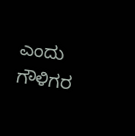ಎಂದು ಗೌಳಿಗರ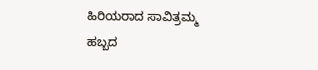ಹಿರಿಯರಾದ ಸಾವಿತ್ರಮ್ಮ ಹಬ್ಬದ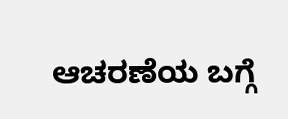ಆಚರಣೆಯ ಬಗ್ಗೆ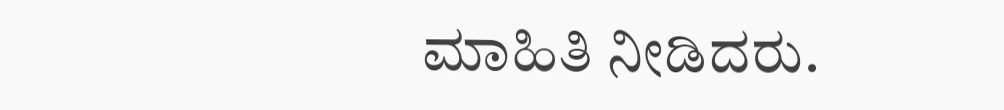ಮಾಹಿತಿ ನೀಡಿದರು.